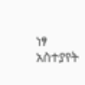ነፃ አስተያየት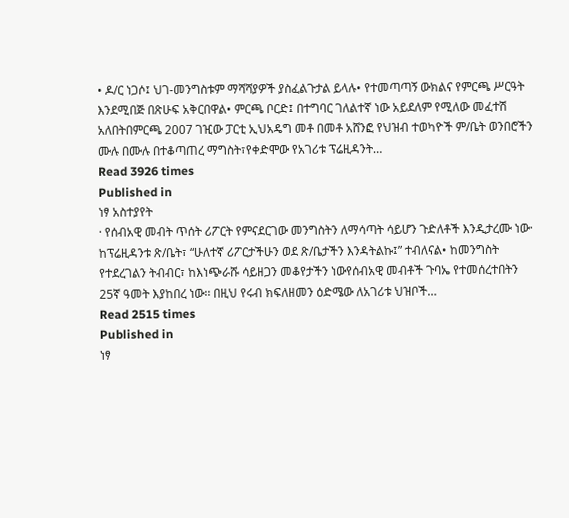• ዶ/ር ነጋሶ፤ ህገ-መንግስቱም ማሻሻያዎች ያስፈልጉታል ይላሉ• የተመጣጣኝ ውክልና የምርጫ ሥርዓት እንደሚበጅ በጽሁፍ አቅርበዋል• ምርጫ ቦርድ፤ በተግባር ገለልተኛ ነው አይደለም የሚለው መፈተሽ አለበትበምርጫ 2007 ገዢው ፓርቲ ኢህአዴግ መቶ በመቶ አሸንፎ የህዝብ ተወካዮች ም/ቤት ወንበሮችን ሙሉ በሙሉ በተቆጣጠረ ማግስት፣የቀድሞው የአገሪቱ ፕሬዚዳንት…
Read 3926 times
Published in
ነፃ አስተያየት
· የሰብአዊ መብት ጥሰት ሪፖርት የምናደርገው መንግስትን ለማሳጣት ሳይሆን ጉድለቶች እንዲታረሙ ነው· ከፕሬዚዳንቱ ጽ/ቤት፣ “ሁለተኛ ሪፖርታችሁን ወደ ጽ/ቤታችን እንዳትልኩ፤” ተብለናል• ከመንግስት የተደረገልን ትብብር፣ ከእነጭራሹ ሳይዘጋን መቆየታችን ነውየሰብአዊ መብቶች ጉባኤ የተመሰረተበትን 25ኛ ዓመት እያከበረ ነው፡፡ በዚህ የሩብ ክፍለዘመን ዕድሜው ለአገሪቱ ህዝቦች…
Read 2515 times
Published in
ነፃ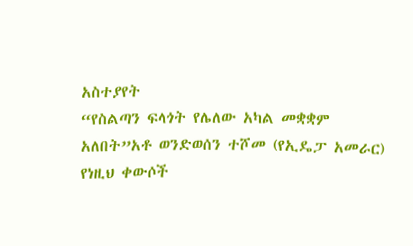አስተያየት
“የስልጣን ፍላጎት የሌለው አካል መቋቋም አለበት”አቶ ወንድወሰን ተሾመ (የኢዴፓ አመራር) የነዚህ ቀውሶች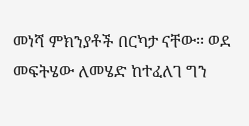መነሻ ምክንያቶች በርካታ ናቸው፡፡ ወደ መፍትሄው ለመሄድ ከተፈለገ ግን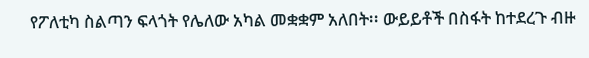የፖለቲካ ስልጣን ፍላጎት የሌለው አካል መቋቋም አለበት፡፡ ውይይቶች በስፋት ከተደረጉ ብዙ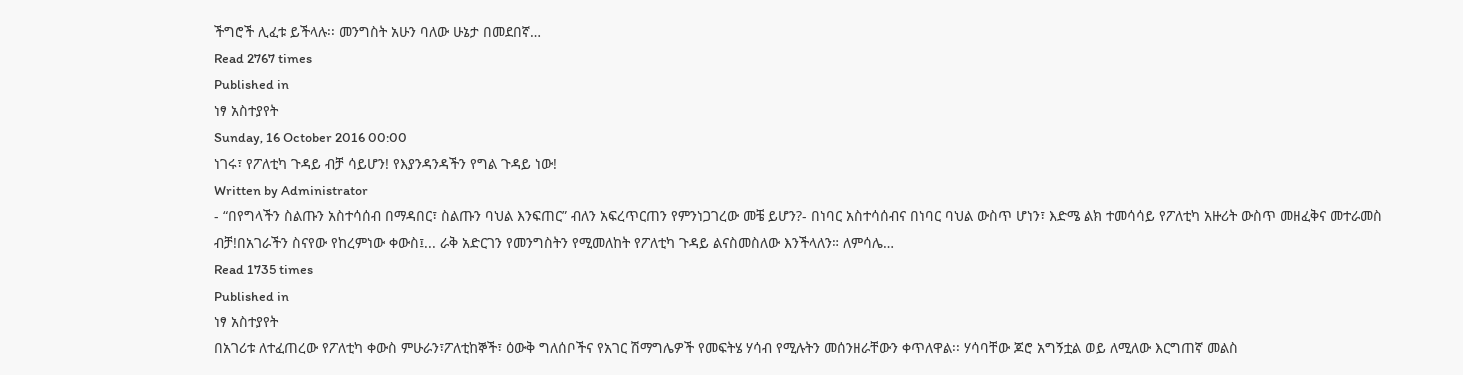ችግሮች ሊፈቱ ይችላሉ፡፡ መንግስት አሁን ባለው ሁኔታ በመደበኛ…
Read 2767 times
Published in
ነፃ አስተያየት
Sunday, 16 October 2016 00:00
ነገሩ፣ የፖለቲካ ጉዳይ ብቻ ሳይሆን! የእያንዳንዳችን የግል ጉዳይ ነው!
Written by Administrator
- “በየግላችን ስልጡን አስተሳሰብ በማዳበር፣ ስልጡን ባህል እንፍጠር” ብለን አፍረጥርጠን የምንነጋገረው መቼ ይሆን?- በነባር አስተሳሰብና በነባር ባህል ውስጥ ሆነን፣ እድሜ ልክ ተመሳሳይ የፖለቲካ አዙሪት ውስጥ መዘፈቅና መተራመስ ብቻ!በአገራችን ስናየው የከረምነው ቀውስ፤... ራቅ አድርገን የመንግስትን የሚመለከት የፖለቲካ ጉዳይ ልናስመስለው እንችላለን። ለምሳሌ…
Read 1735 times
Published in
ነፃ አስተያየት
በአገሪቱ ለተፈጠረው የፖለቲካ ቀውስ ምሁራን፣ፖለቲከኞች፣ ዕውቅ ግለሰቦችና የአገር ሽማግሌዎች የመፍትሄ ሃሳብ የሚሉትን መሰንዘራቸውን ቀጥለዋል፡፡ ሃሳባቸው ጆሮ አግኝቷል ወይ ለሚለው እርግጠኛ መልስ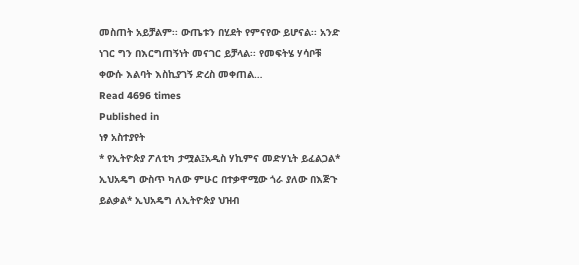መስጠት አይቻልም፡፡ ውጤቱን በሂደት የምናየው ይሆናል፡፡ አንድ ነገር ግን በእርግጠኝነት መናገር ይቻላል፡፡ የመፍትሄ ሃሳቦቹ ቀውሱ እልባት እስኪያገኝ ድረስ መቀጠል…
Read 4696 times
Published in
ነፃ አስተያየት
* የኢትዮጵያ ፖለቲካ ታሟል፤አዲስ ሃኪምና መድሃኒት ይፈልጋል* ኢህአዴግ ውስጥ ካለው ምሁር በተቃዋሚው ጎራ ያለው በእጅጉ ይልቃል* ኢህአዴግ ለኢትዮጵያ ህዝብ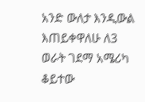አንድ ውለታ እንዲውል እጠይቀዋለሁ ለ3 ወራት ገደማ አሜሪካ ቆይተው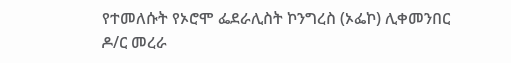የተመለሱት የኦሮሞ ፌደራሊስት ኮንግረስ (ኦፌኮ) ሊቀመንበር ዶ/ር መረራ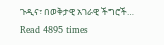ጉዲና፣ በወቅታዊ አገራዊ ችግሮች…
Read 4895 times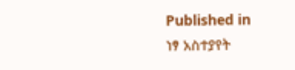Published in
ነፃ አስተያየት